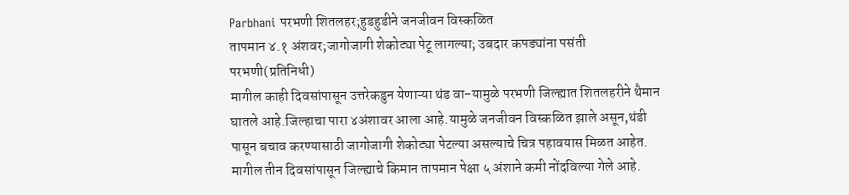Parbhani परभणी शितलहर;हुडहुडीने जनजीवन विस्कळित
तापमान ४.१ अंशवर;जागोजागी शेकोट्या पेटू लागल्या; उबदार कपड्यांना पसंती
परभणी(प्रतिनिधी)
मागील काही दिवसांपासून उत्तरेकडुन येणाऱ्या थंड वा-यामुळे परभणी जिल्ह्यात शितलहरीने थैमान घातले आहे.जिल्हाचा पारा ४अंशावर आला आहे.यामुळे जनजीवन विस्कळित झाले असून,थंडी पासून बचाव करण्यासाठी जागोजागी शेकोट्या पेटल्या असल्याचे चित्र पहावयास मिळत आहेत. मागील तीन दिवसांपासून जिल्ह्याचे किमान तापमान पेक्षा ५ अंशाने कमी नोंदविल्या गेले आहे.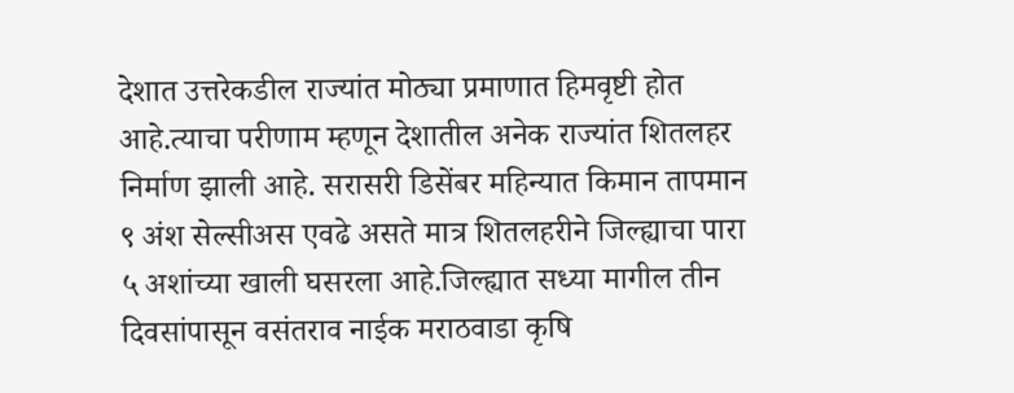देशात उत्तरेकडील राज्यांत मोठ्या प्रमाणात हिमवृष्टी होत आहे.त्याचा परीणाम म्हणून देशातील अनेक राज्यांत शितलहर निर्माण झाली आहे. सरासरी डिसेंबर महिन्यात किमान तापमान ९ अंश सेल्सीअस एवढे असते मात्र शितलहरीने जिल्ह्याचा पारा ५ अशांच्या खाली घसरला आहे.जिल्ह्यात सध्या मागील तीन दिवसांपासून वसंतराव नाईक मराठवाडा कृषि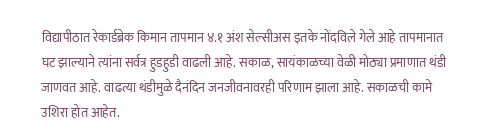विद्यापीठात रेकार्डब्रेक किमान तापमान ४.१ अंश सेल्सीअस इतके नोंदविले गेले आहे तापमानात घट झाल्याने त्यांना सर्वत्र हुडहुडी वाढली आहे. सकाळ, सायंकाळच्या वेळी मोठ्या प्रमाणात थंडी जाणवत आहे. वाढत्या थंडीमुळे दैनंदिन जनजीवनावरही परिणाम झाला आहे. सकाळची कामे उशिरा होत आहेत.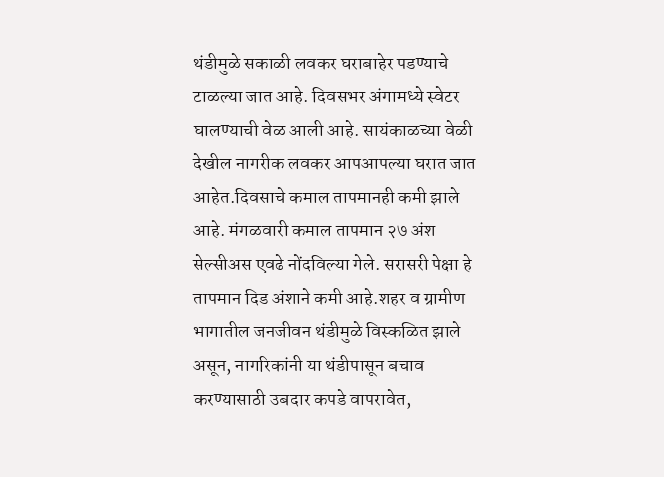थंडीमुळे सकाळी लवकर घराबाहेर पडण्याचे टाळल्या जात आहे. दिवसभर अंगामध्ये स्वेटर घालण्याची वेळ आली आहे. सायंकाळच्या वेळी देखील नागरीक लवकर आपआपल्या घरात जात आहेत.दिवसाचे कमाल तापमानही कमी झाले आहे. मंगळवारी कमाल तापमान २७ अंश सेल्सीअस एवढे नोंदविल्या गेले. सरासरी पेक्षा हे तापमान दिड अंशाने कमी आहे.शहर व ग्रामीण भागातील जनजीवन थंडीमुळे विस्कळित झाले असून, नागरिकांनी या थंडीपासून बचाव करण्यासाठी उबदार कपडे वापरावेत,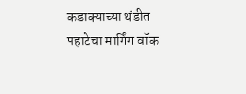कडाक्याच्या थंडीत पहाटेचा मार्गिंग वॉक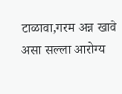टाळावा,गरम अन्न खावे असा सल्ला आरोग्य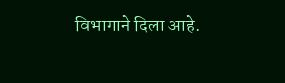विभागाने दिला आहे.